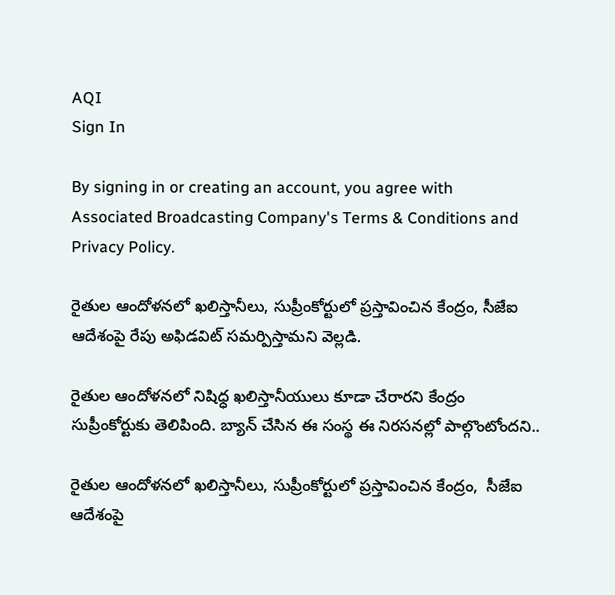AQI
Sign In

By signing in or creating an account, you agree with Associated Broadcasting Company's Terms & Conditions and Privacy Policy.

రైతుల ఆందోళనలో ఖలిస్తానీలు, సుప్రీంకోర్టులో ప్రస్తావించిన కేంద్రం, సీజేఐ ఆదేశంపై రేపు అఫిడవిట్ సమర్పిస్తామని వెల్లడి.

రైతుల ఆందోళనలో నిషిధ్ధ ఖలిస్తానీయులు కూడా చేరారని కేంద్రం సుప్రీంకోర్టుకు తెలిపింది. బ్యాన్ చేసిన ఈ సంస్థ ఈ నిరసనల్లో పాల్గొంటోందని..

రైతుల ఆందోళనలో ఖలిస్తానీలు, సుప్రీంకోర్టులో ప్రస్తావించిన కేంద్రం,  సీజేఐ ఆదేశంపై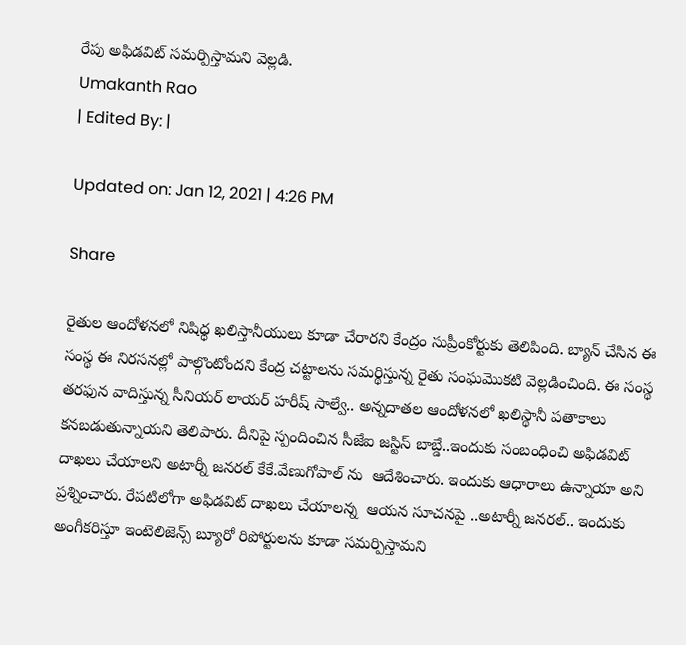రేపు అఫిడవిట్ సమర్పిస్తామని వెల్లడి.
Umakanth Rao
| Edited By: |

Updated on: Jan 12, 2021 | 4:26 PM

Share

రైతుల ఆందోళనలో నిషిధ్ధ ఖలిస్తానీయులు కూడా చేరారని కేంద్రం సుప్రీంకోర్టుకు తెలిపింది. బ్యాన్ చేసిన ఈ సంస్థ ఈ నిరసనల్లో పాల్గొంటోందని కేంద్ర చట్టాలను సమర్థిస్తున్న రైతు సంఘమొకటి వెల్లడించింది. ఈ సంస్థ తరఫున వాదిస్తున్న సీనియర్ లాయర్ హరీష్ సాల్వే.. అన్నదాతల ఆందోళనలో ఖలిస్థానీ పతాకాలు కనబడుతున్నాయని తెలిపారు. దీనిపై స్పందించిన సీజేఐ జస్టిస్ బాబ్డే..ఇందుకు సంబంధించి అఫిడవిట్ దాఖలు చేయాలని అటార్నీ జనరల్ కేకే.వేణుగోపాల్ ను  ఆదేశించారు. ఇందుకు ఆధారాలు ఉన్నాయా అని ప్రశ్నించారు. రేపటిలోగా అఫిడవిట్ దాఖలు చేయాలన్న  ఆయన సూచనపై ..అటార్నీ జనరల్.. ఇందుకు అంగీకరిస్తూ ఇంటెలిజెన్స్ బ్యూరో రిపోర్టులను కూడా సమర్పిస్తామని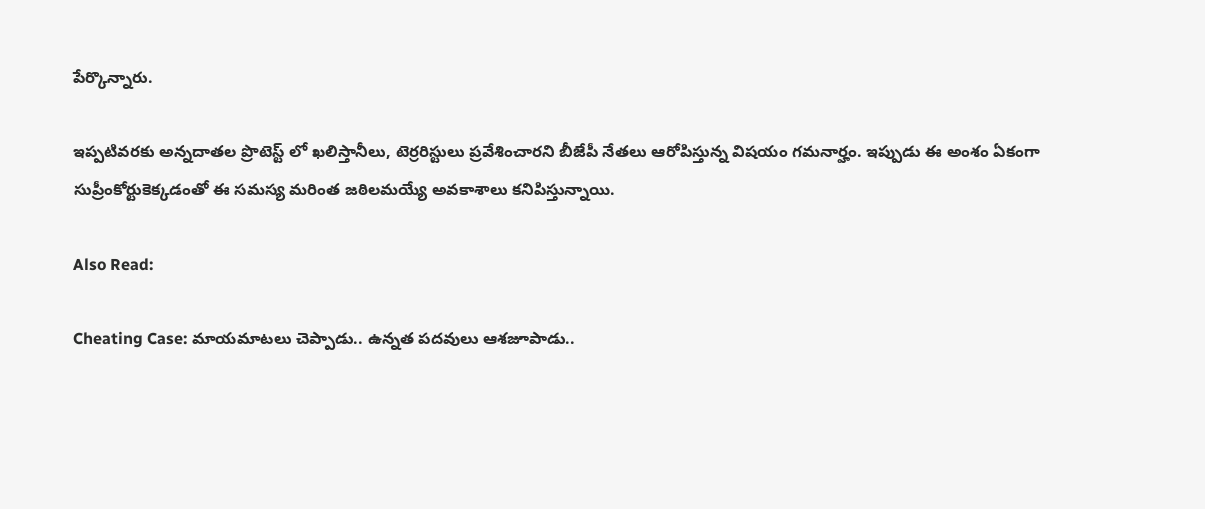పేర్కొన్నారు.

ఇప్పటివరకు అన్నదాతల ప్రొటెస్ట్ లో ఖలిస్తానీలు, టెర్రరిస్టులు ప్రవేశించారని బీజేపీ నేతలు ఆరోపిస్తున్న విషయం గమనార్హం. ఇప్పుడు ఈ అంశం ఏకంగా సుప్రీంకోర్టుకెక్కడంతో ఈ సమస్య మరింత జఠిలమయ్యే అవకాశాలు కనిపిస్తున్నాయి.

Also Read:

Cheating Case: మాయమాటలు చెప్పాడు.. ఉన్నత పదవులు ఆశజూపాడు..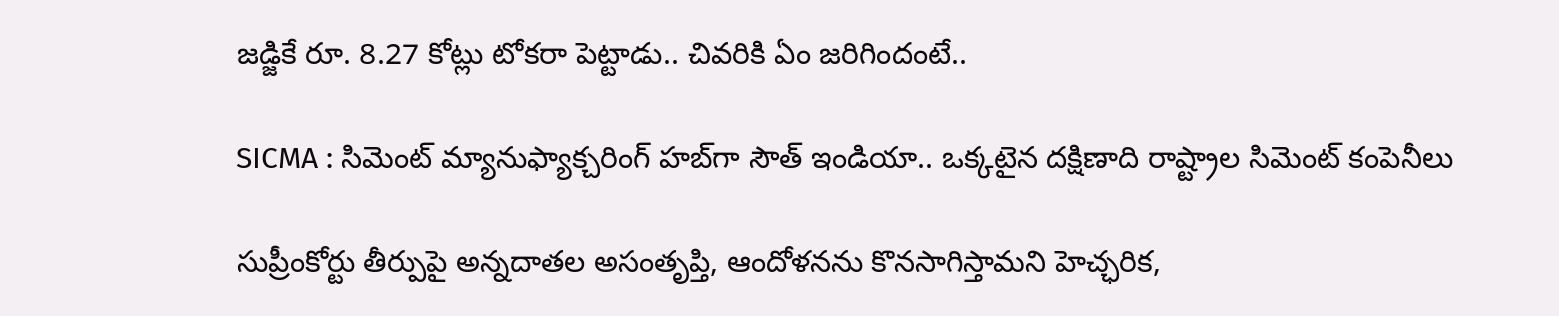జడ్జికే రూ. 8.27 కోట్లు టోకరా పెట్టాడు.. చివరికి ఏం జరిగిందంటే..

SICMA : సిమెంట్ మ్యానుఫ్యాక్చరింగ్ హబ్‌గా సౌత్ ఇండియా.. ఒక్కటైన దక్షిణాది రాష్ట్రాల సిమెంట్ కంపెనీలు

సుప్రీంకోర్టు తీర్పుపై అన్నదాతల అసంతృప్తి, ఆందోళనను కొనసాగిస్తామని హెచ్ఛరిక,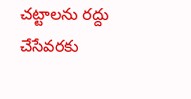చట్టాలను రద్దు చేసేవరకు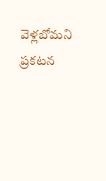వెళ్లబోమని ప్రకటన